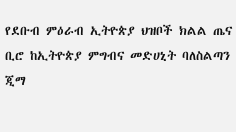የደቡብ ምዕራብ ኢትዮጵያ ህዝቦች ክልል ጤና ቢሮ ከኢትዮጵያ ምግብና መድሀኒት ባለስልጣን ጂማ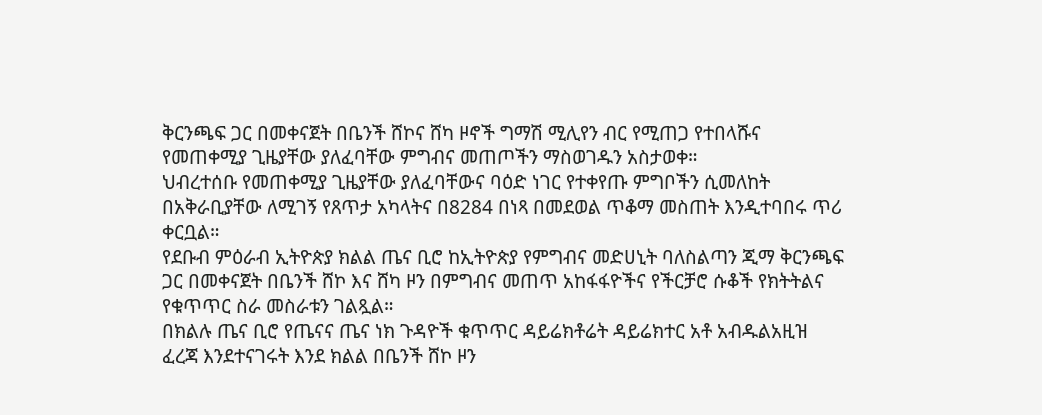ቅርንጫፍ ጋር በመቀናጀት በቤንች ሸኮና ሸካ ዞኖች ግማሽ ሚሊየን ብር የሚጠጋ የተበላሹና የመጠቀሚያ ጊዜያቸው ያለፈባቸው ምግብና መጠጦችን ማስወገዱን አስታወቀ።
ህብረተሰቡ የመጠቀሚያ ጊዜያቸው ያለፈባቸውና ባዕድ ነገር የተቀየጡ ምግቦችን ሲመለከት በአቅራቢያቸው ለሚገኝ የጸጥታ አካላትና በ8284 በነጻ በመደወል ጥቆማ መስጠት እንዲተባበሩ ጥሪ ቀርቧል።
የደቡብ ምዕራብ ኢትዮጵያ ክልል ጤና ቢሮ ከኢትዮጵያ የምግብና መድሀኒት ባለስልጣን ጂማ ቅርንጫፍ ጋር በመቀናጀት በቤንች ሸኮ እና ሸካ ዞን በምግብና መጠጥ አከፋፋዮችና የችርቻሮ ሱቆች የክትትልና የቁጥጥር ስራ መስራቱን ገልጿል።
በክልሉ ጤና ቢሮ የጤናና ጤና ነክ ጉዳዮች ቁጥጥር ዳይሬክቶሬት ዳይሬክተር አቶ አብዱልአዚዝ ፈረጃ እንደተናገሩት እንደ ክልል በቤንች ሸኮ ዞን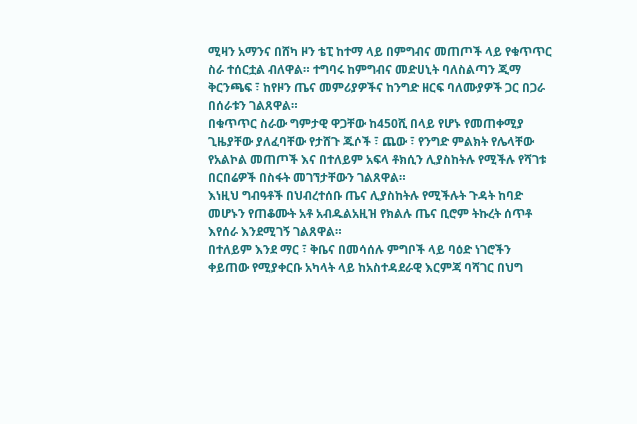ሚዛን አማንና በሸካ ዞን ቴፒ ከተማ ላይ በምግብና መጠጦች ላይ የቁጥጥር ስራ ተሰርቷል ብለዋል። ተግባሩ ከምግብና መድሀኒት ባለስልጣን ጂማ ቅርንጫፍ ፣ ከየዞን ጤና መምሪያዎችና ከንግድ ዘርፍ ባለሙያዎች ጋር በጋራ በሰራቱን ገልጸዋል።
በቁጥጥር ስራው ግምታዊ ዋጋቸው ከ450ሺ በላይ የሆኑ የመጠቀሚያ ጊዜያቸው ያለፈባቸው የታሸጉ ጁሶች ፣ ጨው ፣ የንግድ ምልክት የሌላቸው የአልኮል መጠጦች እና በተለይም አፍላ ቶክሲን ሊያስከትሉ የሚችሉ የሻገቱ በርበሬዎች በስፋት መገኘታቸውን ገልጸዋል።
እነዚህ ግብዓቶች በህብረተሰቡ ጤና ሊያስከትሉ የሚችሉት ጉዳት ከባድ መሆኑን የጠቆሙት አቶ አብዱልአዚዝ የክልሉ ጤና ቢሮም ትኩረት ሰጥቶ እየሰራ እንደሚገኝ ገልጸዋል።
በተለይም እንደ ማር ፣ ቅቤና በመሳሰሉ ምግቦች ላይ ባዕድ ነገሮችን ቀይጠው የሚያቀርቡ አካላት ላይ ከአስተዳደራዊ እርምጃ ባሻገር በህግ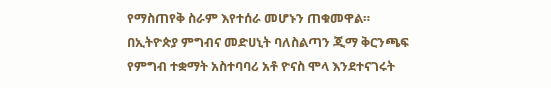የማስጠየቅ ስራም እየተሰራ መሆኑን ጠቁመዋል።
በኢትዮጵያ ምግብና መድሀኒት ባለስልጣን ጂማ ቅርንጫፍ የምግብ ተቋማት አስተባባሪ አቶ ዮናስ ሞላ እንደተናገሩት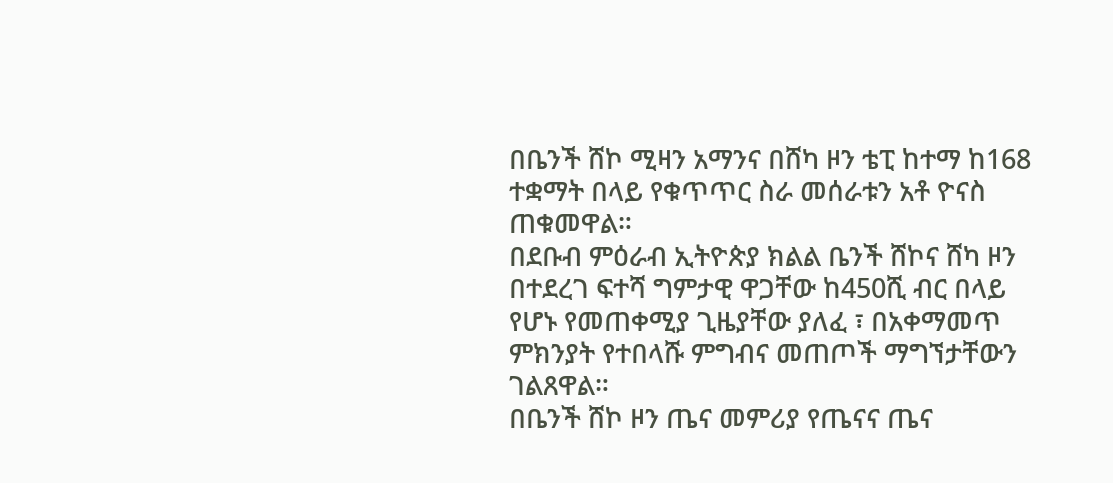በቤንች ሸኮ ሚዛን አማንና በሸካ ዞን ቴፒ ከተማ ከ168 ተቋማት በላይ የቁጥጥር ስራ መሰራቱን አቶ ዮናስ ጠቁመዋል።
በደቡብ ምዕራብ ኢትዮጵያ ክልል ቤንች ሸኮና ሸካ ዞን በተደረገ ፍተሻ ግምታዊ ዋጋቸው ከ450ሺ ብር በላይ የሆኑ የመጠቀሚያ ጊዜያቸው ያለፈ ፣ በአቀማመጥ ምክንያት የተበላሹ ምግብና መጠጦች ማግኘታቸውን ገልጸዋል።
በቤንች ሸኮ ዞን ጤና መምሪያ የጤናና ጤና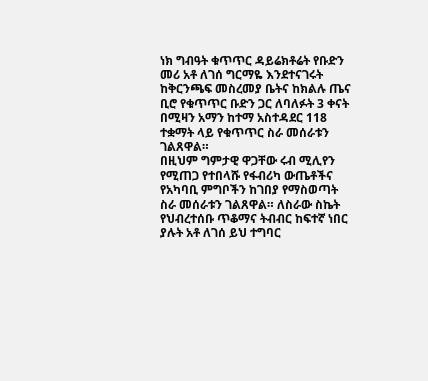ነክ ግብዓት ቁጥጥር ዳይሬክቶሬት የቡድን መሪ አቶ ለገሰ ግርማዬ እንደተናገሩት ከቅርንጫፍ መስረመያ ቤትና ከክልሉ ጤና ቢሮ የቁጥጥር ቡድን ጋር ለባለፉት 3 ቀናት በሚዛን አማን ከተማ አስተዳደር 118 ተቋማት ላይ የቁጥጥር ስራ መሰራቱን ገልጸዋል።
በዚህም ግምታዊ ዋጋቸው ሩብ ሚሊየን የሚጠጋ የተበላሹ የፋብሪካ ውጤቶችና የአካባቢ ምግቦችን ከገበያ የማስወጣት ስራ መሰራቱን ገልጸዋል። ለስራው ስኬት የህብረተሰቡ ጥቆማና ትብብር ከፍተኛ ነበር ያሉት አቶ ለገሰ ይህ ተግባር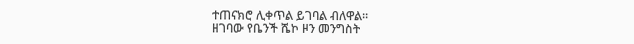ተጠናክሮ ሊቀጥል ይገባል ብለዋል።
ዘገባው የቤንች ሼኮ ዞን መንግስት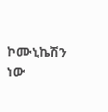ኮሙኒኬሽን ነው